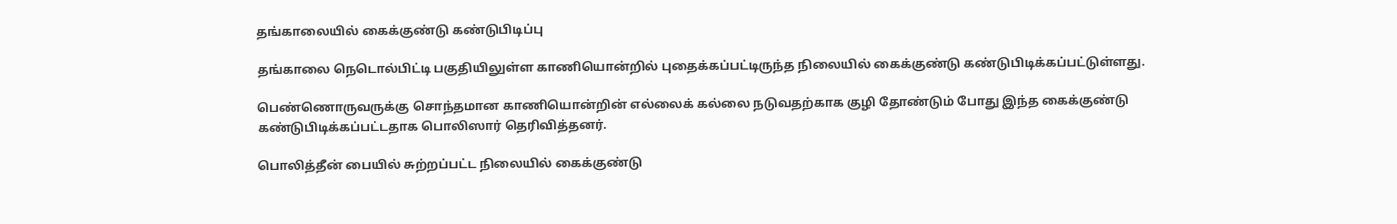தங்காலையில் கைக்குண்டு கண்டுபிடிப்பு

தங்காலை நெடொல்பிட்டி பகுதியிலுள்ள காணியொன்றில் புதைக்கப்பட்டிருந்த நிலையில் கைக்குண்டு கண்டுபிடிக்கப்பட்டுள்ளது.

பெண்ணொருவருக்கு சொந்தமான காணியொன்றின் எல்லைக் கல்லை நடுவதற்காக குழி தோண்டும் போது இந்த கைக்குண்டு கண்டுபிடிக்கப்பட்டதாக பொலிஸார் தெரிவித்தனர்.

பொலித்தீன் பையில் சுற்றப்பட்ட நிலையில் கைக்குண்டு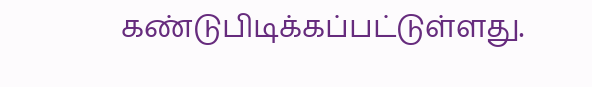கண்டுபிடிக்கப்பட்டுள்ளது.